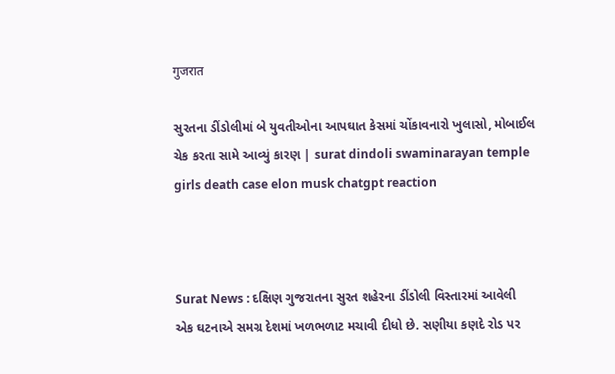गुजरात

સુરતના ડીંડોલીમાં બે યુવતીઓના આપઘાત કેસમાં ચોંકાવનારો ખુલાસો, મોબાઈલ ચેક કરતા સામે આવ્યું કારણ | surat dindoli swaminarayan temple girls death case elon musk chatgpt reaction



Surat News : દક્ષિણ ગુજરાતના સુરત શહેરના ડીંડોલી વિસ્તારમાં આવેલી એક ઘટનાએ સમગ્ર દેશમાં ખળભળાટ મચાવી દીધો છે. સણીયા કણદે રોડ પર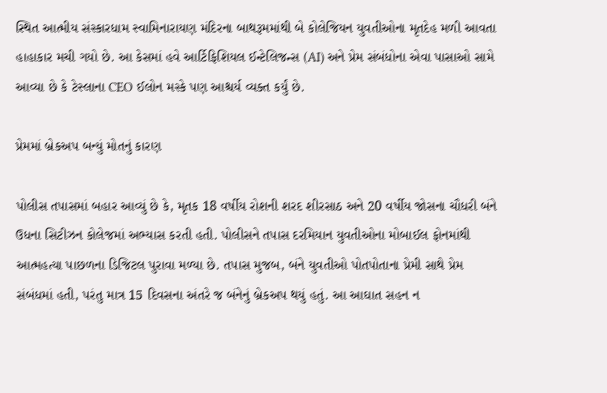સ્થિત આત્મીય સંસ્કારધામ સ્વામિનારાયણ મંદિરના બાથરૂમમાંથી બે કોલેજિયન યુવતીઓના મૃતદેહ મળી આવતા હાહાકાર મચી ગયો છે. આ કેસમાં હવે આર્ટિફિશિયલ ઈન્ટેલિજન્સ (AI) અને પ્રેમ સંબંધોના એવા પાસાઓ સામે આવ્યા છે કે ટેસ્લાના CEO ઈલોન મસ્કે પણ આશ્ચર્ય વ્યક્ત કર્યું છે.

પ્રેમમાં બ્રેકઅપ બન્યું મોતનું કારણ

પોલીસ તપાસમાં બહાર આવ્યું છે કે, મૃતક 18 વર્ષીય રોશની શરદ શીરસાઠ અને 20 વર્ષીય જોસના ચૌધરી બંને ઉધના સિટીઝન કોલેજમાં અભ્યાસ કરતી હતી. પોલીસને તપાસ દરમિયાન યુવતીઓના મોબાઈલ ફોનમાંથી આત્મહત્યા પાછળના ડિજિટલ પુરાવા મળ્યા છે. તપાસ મુજબ, બંને યુવતીઓ પોતપોતાના પ્રેમી સાથે પ્રેમ સંબંધમાં હતી, પરંતુ માત્ર 15 દિવસના અંતરે જ બંનેનું બ્રેકઅપ થયું હતું. આ આઘાત સહન ન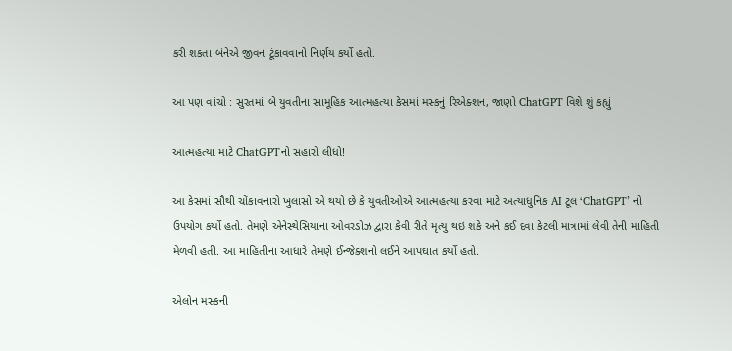કરી શકતા બંનેએ જીવન ટૂંકાવવાનો નિર્ણય કર્યો હતો.

આ પણ વાંચો : સુરતમાં બે યુવતીના સામૂહિક આત્મહત્યા કેસમાં મસ્કનું રિએક્શન, જાણો ChatGPT વિશે શું કહ્યું

આત્મહત્યા માટે ChatGPTનો સહારો લીધો!

આ કેસમાં સૌથી ચોંકાવનારો ખુલાસો એ થયો છે કે યુવતીઓએ આત્મહત્યા કરવા માટે અત્યાધુનિક AI ટૂલ ‘ChatGPT’ નો ઉપયોગ કર્યો હતો. તેમણે એનેસ્થેસિયાના ઓવરડોઝ દ્વારા કેવી રીતે મૃત્યુ થઇ શકે અને કઈ દવા કેટલી માત્રામાં લેવી તેની માહિતી મેળવી હતી. આ માહિતીના આધારે તેમણે ઈન્જેક્શનો લઈને આપઘાત કર્યો હતો.

એલોન મસ્કની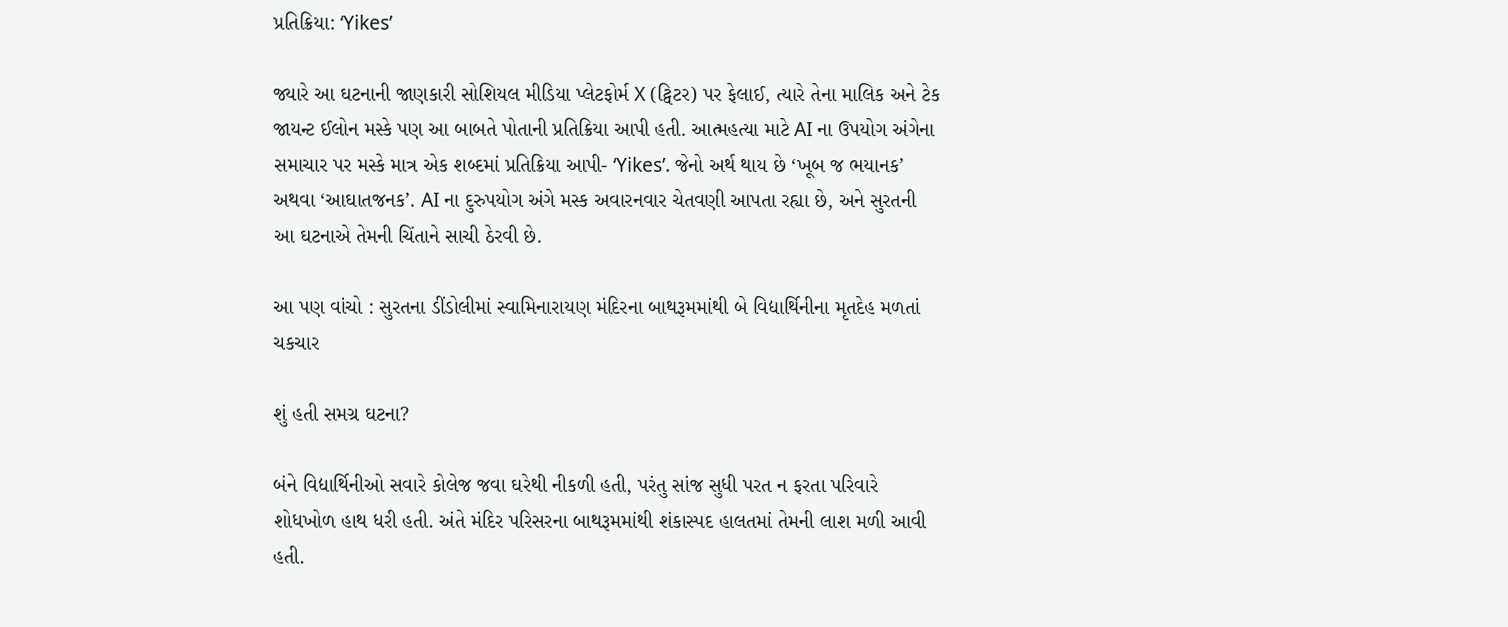પ્રતિક્રિયા: ‘Yikes’

જ્યારે આ ઘટનાની જાણકારી સોશિયલ મીડિયા પ્લેટફોર્મ X (ટ્વિટર) પર ફેલાઈ, ત્યારે તેના માલિક અને ટેક જાયન્ટ ઈલોન મસ્કે પણ આ બાબતે પોતાની પ્રતિક્રિયા આપી હતી. આત્મહત્યા માટે AI ના ઉપયોગ અંગેના સમાચાર પર મસ્કે માત્ર એક શબ્દમાં પ્રતિક્રિયા આપી- ‘Yikes’. જેનો અર્થ થાય છે ‘ખૂબ જ ભયાનક’ અથવા ‘આઘાતજનક’. AI ના દુરુપયોગ અંગે મસ્ક અવારનવાર ચેતવણી આપતા રહ્યા છે, અને સુરતની આ ઘટનાએ તેમની ચિંતાને સાચી ઠેરવી છે.

આ પણ વાંચો : સુરતના ડીંડોલીમાં સ્વામિનારાયણ મંદિરના બાથરૂમમાંથી બે વિદ્યાર્થિનીના મૃતદેહ મળતાં ચકચાર

શું હતી સમગ્ર ઘટના?

બંને વિદ્યાર્થિનીઓ સવારે કોલેજ જવા ઘરેથી નીકળી હતી, પરંતુ સાંજ સુધી પરત ન ફરતા પરિવારે શોધખોળ હાથ ધરી હતી. અંતે મંદિર પરિસરના બાથરૂમમાંથી શંકાસ્પદ હાલતમાં તેમની લાશ મળી આવી હતી.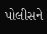પોલીસને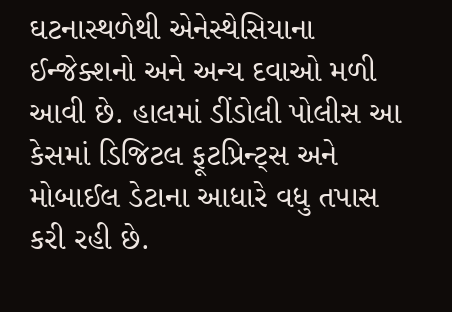ઘટનાસ્થળેથી એનેસ્થેસિયાના ઈન્જેક્શનો અને અન્ય દવાઓ મળી આવી છે. હાલમાં ડીંડોલી પોલીસ આ કેસમાં ડિજિટલ ફૂટપ્રિન્ટ્સ અને મોબાઈલ ડેટાના આધારે વધુ તપાસ કરી રહી છે.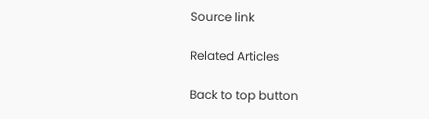Source link

Related Articles

Back to top button